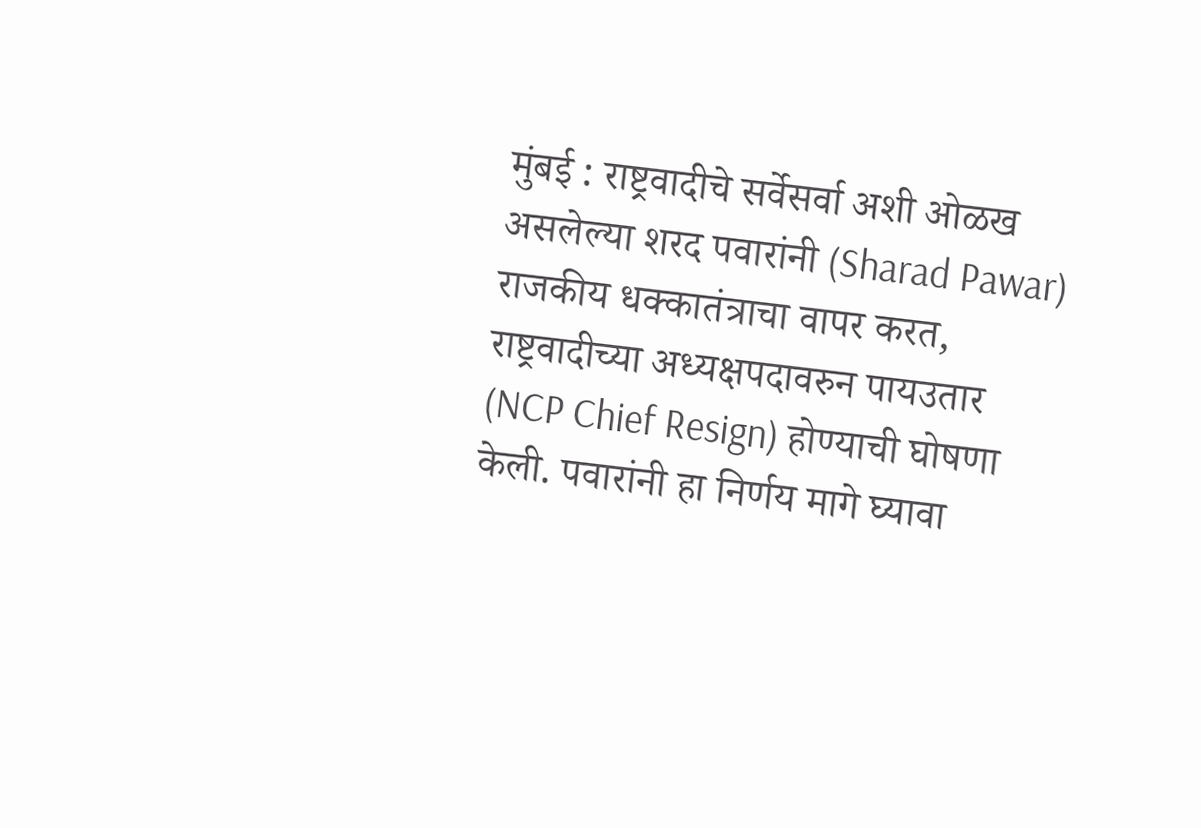मुंबई : राष्ट्रवादीचे सर्वेसर्वा अशी ओळख असलेल्या शरद पवारांनी (Sharad Pawar) राजकीय धक्कातंत्राचा वापर करत, राष्ट्रवादीच्या अध्यक्षपदावरुन पायउतार (NCP Chief Resign) होण्याची घोषणा केली. पवारांनी हा निर्णय मागे घ्यावा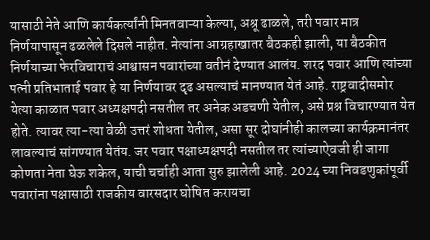यासाठी नेते आणि कार्यकर्त्यांनी मिनतवाऱ्या केल्या, अश्रू ढाळले, तरी पवार मात्र निर्णयापासून ढळलेले दिसले नाहीत. नेत्यांना आग्रहाखातर बैठकही झाली, या बैठकीत निर्णयाच्या फेरविचाराचं आश्वासन पवारांच्या वतीनं देण्यात आलंय. शरद पवार आणि त्यांच्या पत्नी प्रतिभाताई पवार हे या निर्णयावर दृढ असल्याचं मानण्यात येतं आहे. राष्ट्रवादीसमोर येत्या काळात पवार अध्यक्षपदी नसतील तर अनेक अडचणी येतील, असे प्रश्न विचारण्यात येत होते. त्यावर त्या-त्या वेळी उत्तरं शोधता येतील, असा सूर दोघांनीही कालच्या कार्यक्रमानंतर लावल्याचं सांगण्यात येतंय. जर पवार पक्षाध्यक्षपदी नसतील तर त्यांच्याऐवजी ही जागा कोणता नेता घेऊ शकेल, याची चर्चाही आता सुरु झालेली आहे. 2024 च्या निवडणुकांपूर्वी पवारांना पक्षासाठी राजकीय वारसदार घोषित करायचा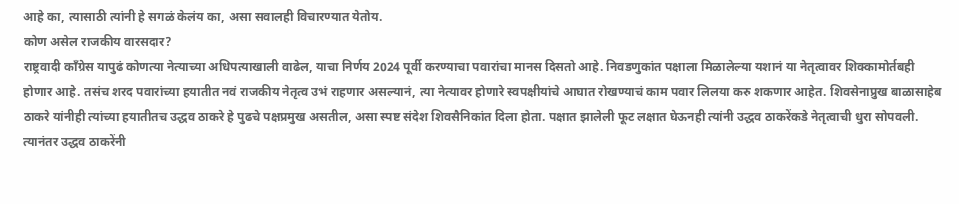आहे का, त्यासाठी त्यांनी हे सगळं केलंय का, असा सवालही विचारण्यात येतोय.
कोण असेल राजकीय वारसदार?
राष्ट्रवादी काँग्रेस यापुढं कोणत्या नेत्याच्या अधिपत्याखाली वाढेल, याचा निर्णय 2024 पूर्वी करण्याचा पवारांचा मानस दिसतो आहे. निवडणुकांत पक्षाला मिळालेल्या यशानं या नेतृत्वावर शिक्कामोर्तबही होणार आहे. तसंच शरद पवारांच्या हयातीत नवं राजकीय नेतृत्व उभं राहणार असल्यानं, त्या नेत्यावर होणारे स्वपक्षीयांचे आघात रोखण्याचं काम पवार लिलया करु शकणार आहेत. शिवसेनाप्रुख बाळासाहेब ठाकरे यांनीही त्यांच्या हयातीतच उद्धव ठाकरे हे पुढचे पक्षप्रमुख असतील, असा स्पष्ट संदेश शिवसैनिकांत दिला होता. पक्षात झालेली फूट लक्षात घेऊनही त्यांनी उद्धव ठाकरेंकडे नेतृत्वाची धुरा सोपवली. त्यानंतर उद्धव ठाकरेंनी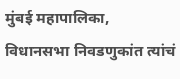मुंबई महापालिका, विधानसभा निवडणुकांत त्यांचं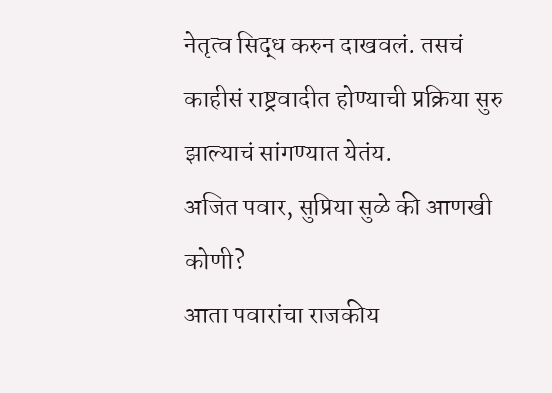नेतृत्व सिद्ध करुन दाखवलं. तसचं काहीसं राष्ट्रवादीत होण्याची प्रक्रिया सुरु झाल्याचं सांगण्यात येतंय.
अजित पवार, सुप्रिया सुळे की आणखी कोणी?
आता पवारांचा राजकीय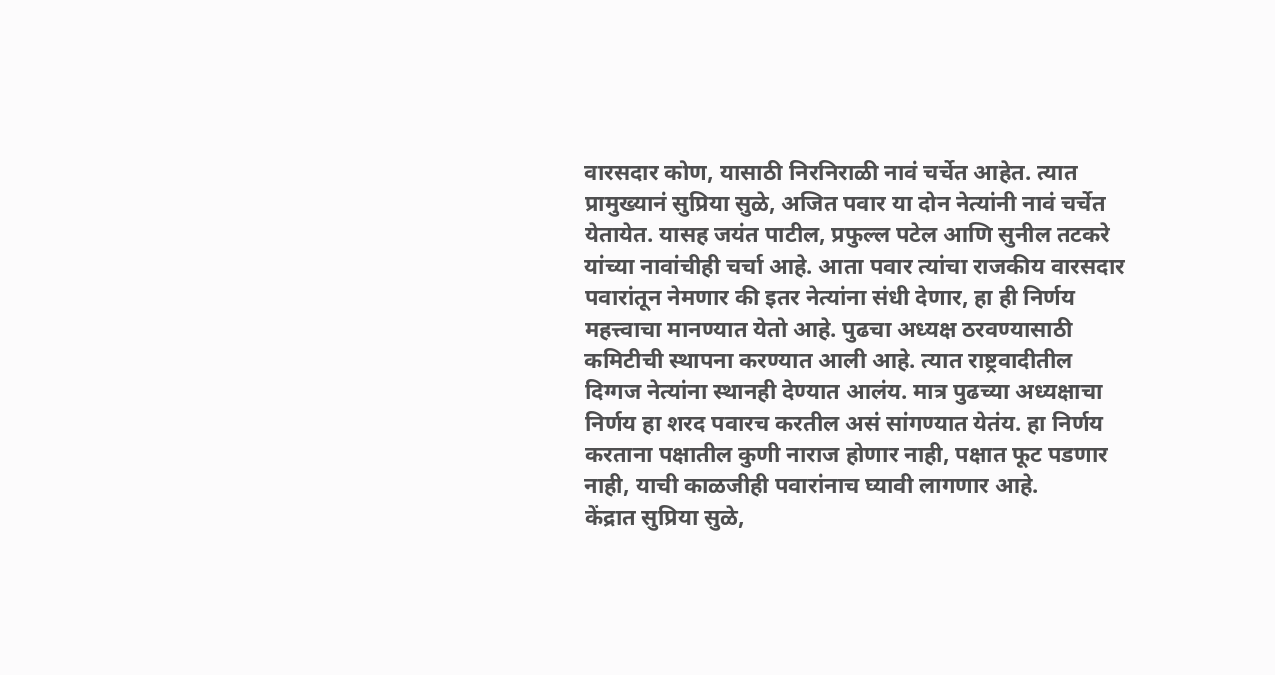वारसदार कोण, यासाठी निरनिराळी नावं चर्चेत आहेत. त्यात प्रामुख्यानं सुप्रिया सुळे, अजित पवार या दोन नेत्यांनी नावं चर्चेत येतायेत. यासह जयंत पाटील, प्रफुल्ल पटेल आणि सुनील तटकरे यांच्या नावांचीही चर्चा आहे. आता पवार त्यांचा राजकीय वारसदार पवारांतून नेमणार की इतर नेत्यांना संधी देणार, हा ही निर्णय महत्त्वाचा मानण्यात येतो आहे. पुढचा अध्यक्ष ठरवण्यासाठी कमिटीची स्थापना करण्यात आली आहे. त्यात राष्ट्रवादीतील दिग्गज नेत्यांना स्थानही देण्यात आलंय. मात्र पुढच्या अध्यक्षाचा निर्णय हा शरद पवारच करतील असं सांगण्यात येतंय. हा निर्णय करताना पक्षातील कुणी नाराज होणार नाही, पक्षात फूट पडणार नाही, याची काळजीही पवारांनाच घ्यावी लागणार आहे.
केंद्रात सुप्रिया सुळे,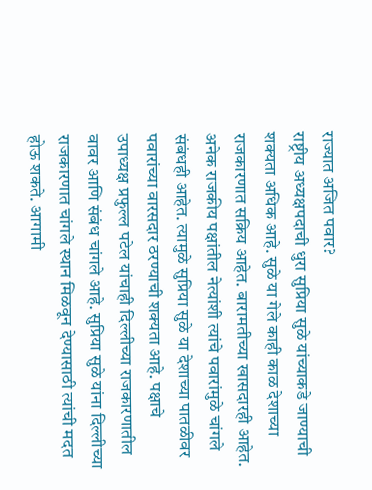राज्यात अजित पवार?
राष्ट्रीय अध्यक्षपदाची धुरा सुप्रिया सुळे यांच्याकडे जाण्याची शक्यता अधिक आहे. सुळे या गेले काही काळ देशाच्या राजकारणात सक्रिय आहेत. बारामतीच्या खासदारही आहेत. अनेक राजकीय पक्षांतील नेत्यांशी त्यांचे पवारांमुळे चांगले संबंधही आहेत. त्यामुळे सुप्रिया सुळे या देशाच्या पातळीवर पवारांच्या वारसदार ठरण्याची शक्यता आहे. पक्षाचे उपाध्यक्ष प्रफुल्ल पटेल यांचाही दिल्लीच्या राजकारणातील वावर आणि संबंध चांगले आहे. सुप्रिया सुळे यांना दिल्लीच्या राजकारणात चांगले स्थान मिळवून देण्यासाठी त्यांची मदत होऊ शकते. आगामी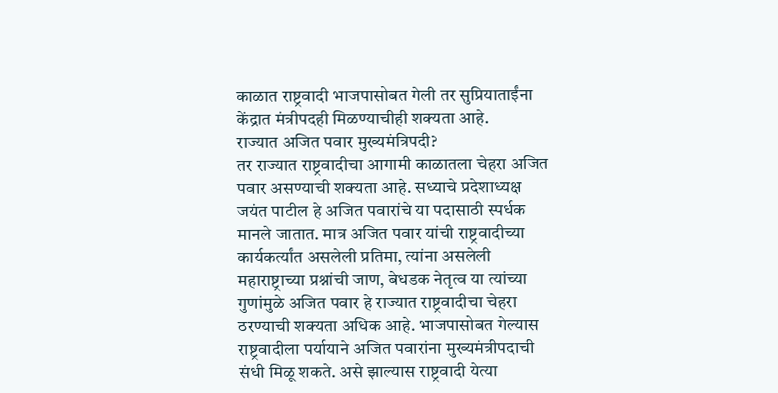काळात राष्ट्रवादी भाजपासोबत गेली तर सुप्रियाताईंना केंद्रात मंत्रीपदही मिळण्याचीही शक्यता आहे.
राज्यात अजित पवार मुख्यमंत्रिपदी?
तर राज्यात राष्ट्रवादीचा आगामी काळातला चेहरा अजित पवार असण्याची शक्यता आहे. सध्याचे प्रदेशाध्यक्ष जयंत पाटील हे अजित पवारांचे या पदासाठी स्पर्धक मानले जातात. मात्र अजित पवार यांची राष्ट्रवादीच्या कार्यकर्त्यांत असलेली प्रतिमा, त्यांना असलेली महाराष्ट्राच्या प्रश्नांची जाण, बेधडक नेतृत्व या त्यांच्या गुणांमुळे अजित पवार हे राज्यात राष्ट्रवादीचा चेहरा ठरण्याची शक्यता अधिक आहे. भाजपासोबत गेल्यास राष्ट्रवादीला पर्यायाने अजित पवारांना मुख्यमंत्रीपदाची संधी मिळू शकते. असे झाल्यास राष्ट्रवादी येत्या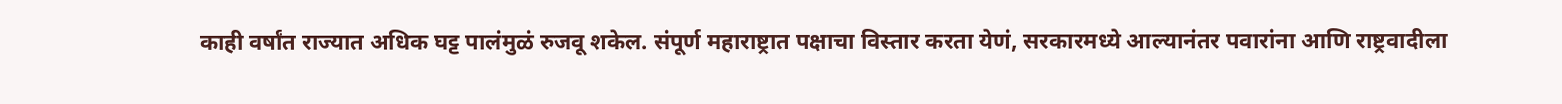काही वर्षांत राज्यात अधिक घट्ट पालंमुळं रुजवू शकेल. संपूर्ण महाराष्ट्रात पक्षाचा विस्तार करता येणं, सरकारमध्ये आल्यानंतर पवारांना आणि राष्ट्रवादीला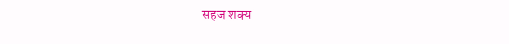सहज शक्य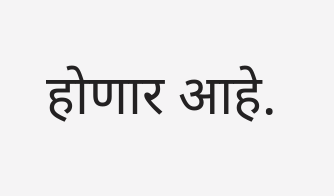होणार आहे.